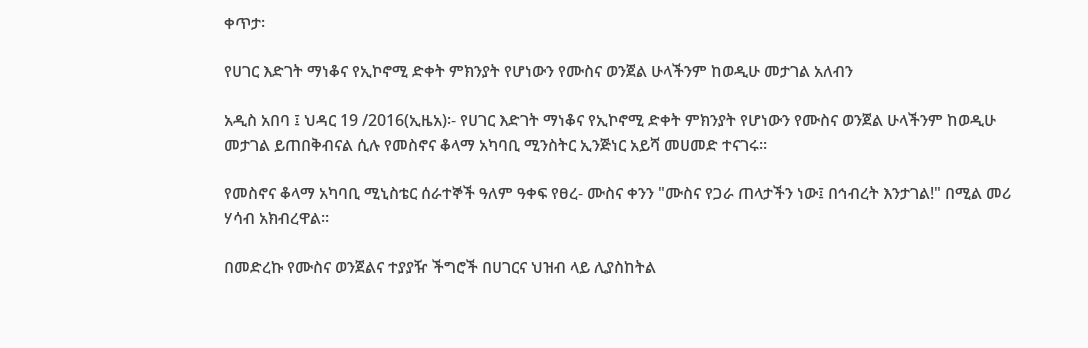ቀጥታ፡

የሀገር እድገት ማነቆና የኢኮኖሚ ድቀት ምክንያት የሆነውን የሙስና ወንጀል ሁላችንም ከወዲሁ መታገል አለብን

አዲስ አበባ ፤ ህዳር 19 /2016(ኢዜአ)፡- የሀገር እድገት ማነቆና የኢኮኖሚ ድቀት ምክንያት የሆነውን የሙስና ወንጀል ሁላችንም ከወዲሁ መታገል ይጠበቅብናል ሲሉ የመስኖና ቆላማ አካባቢ ሚንስትር ኢንጅነር አይሻ መሀመድ ተናገሩ።

የመስኖና ቆላማ አካባቢ ሚኒስቴር ሰራተኞች ዓለም ዓቀፍ የፀረ- ሙስና ቀንን "ሙስና የጋራ ጠላታችን ነው፤ በኅብረት እንታገል!" በሚል መሪ ሃሳብ አክብረዋል።

በመድረኩ የሙስና ወንጀልና ተያያዥ ችግሮች በሀገርና ህዝብ ላይ ሊያስከትል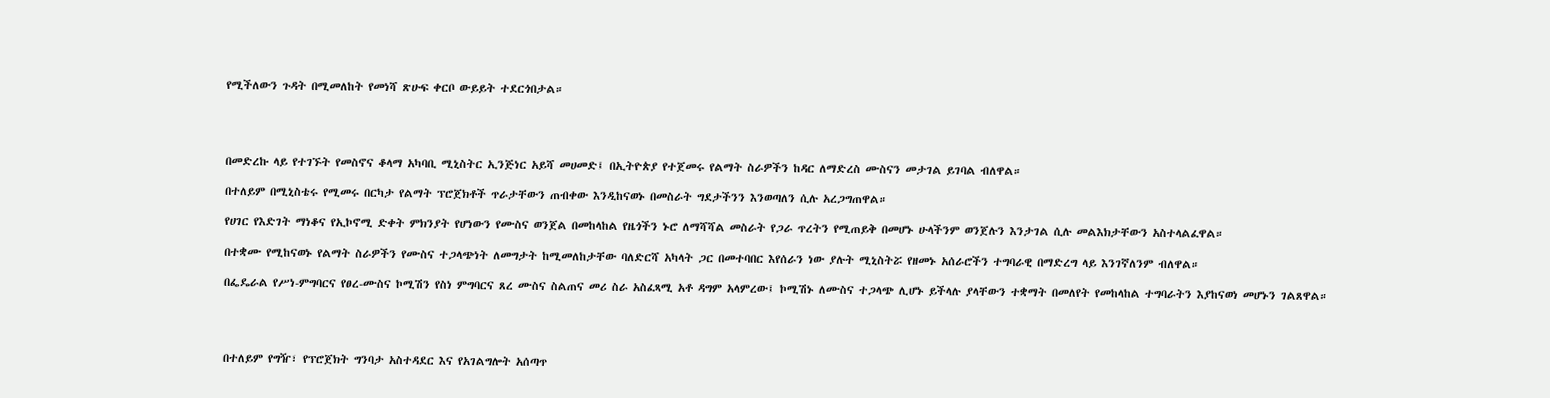የሚችለውን ጉዳት በሚመለከት የመነሻ ጽሁፍ ቀርቦ ውይይት ተደርጎበታል።




በመድረኩ ላይ የተገኙት የመስኖና ቆላማ አካባቢ ሚኒስትር ኢንጅነር አይሻ መሀመድ፤ በኢትዮጵያ የተጀመሩ የልማት ስራዎችን ከዳር ለማድረስ ሙስናን መታገል ይገባል ብለዋል።

በተለይም በሚኒስቴሩ የሚመሩ በርካታ የልማት ፕሮጀክቶች ጥራታቸውን ጠብቀው እንዲከናወኑ በመስራት ግደታችንን እንወጣለን ሲሉ አረጋግጠዋል።

የሀገር የእድገት ማነቆና የኢኮኖሚ ድቀት ምክንያት የሆነውን የሙስና ወንጀል በመከላከል የዜጎችን ኑሮ ለማሻሻል መስራት የጋራ ጥረትን የሚጠይቅ በመሆኑ ሁላችንም ወንጀሉን እንታገል ሲሉ መልእክታቸውን አስተላልፈዋል።

በተቋሙ የሚከናወኑ የልማት ስራዎችን የሙስና ተጋላጭነት ለመግታት ከሚመለከታቸው ባለድርሻ አካላት ጋር በመተባበር እየሰራን ነው ያሉት ሚኒስትሯ የዘመኑ አሰራሮችን ተግባራዊ በማድረግ ላይ እንገኛለንም ብለዋል።

በፌዴራል የሥነ-ምግባርና የፀረ-ሙስና ኮሚሽን የስነ ምግባርና ጸረ ሙስና ስልጠና መሪ ስራ አስፈጻሚ አቶ ዳግም አላምረው፤ ኮሚሽኑ ለሙስና ተጋላጭ ሊሆኑ ይችላሉ ያላቸውን ተቋማት በመለየት የመከላከል ተግባራትን እያከናወነ መሆኑን ገልጸዋል።




በተለይም የግዥ፣ የፕሮጀክት ግንባታ አስተዳደር እና የአገልግሎት አሰጣጥ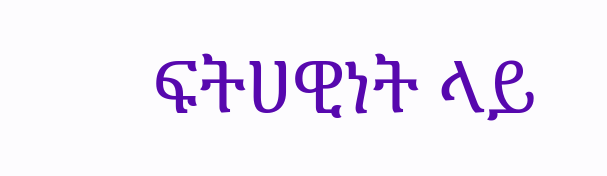ፍትሀዊነት ላይ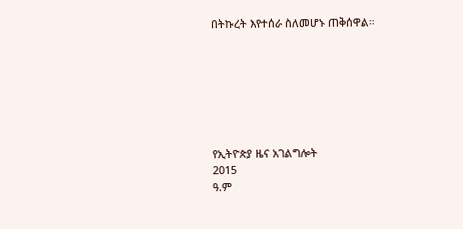በትኩረት እየተሰራ ስለመሆኑ ጠቅሰዋል።







የኢትዮጵያ ዜና አገልግሎት
2015
ዓ.ም